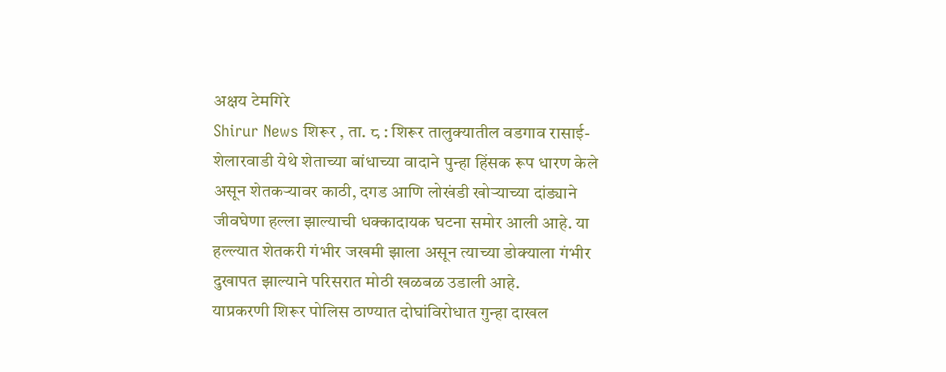अक्षय टेमगिरे
Shirur News शिरूर , ता. ८ : शिरूर तालुक्यातील वडगाव रासाई-शेलारवाडी येथे शेताच्या बांधाच्या वादाने पुन्हा हिंसक रूप धारण केले असून शेतकऱ्यावर काठी, दगड आणि लोखंडी खोऱ्याच्या दांड्याने जीवघेणा हल्ला झाल्याची धक्कादायक घटना समोर आली आहे. या हल्ल्यात शेतकरी गंभीर जखमी झाला असून त्याच्या डोक्याला गंभीर दुखापत झाल्याने परिसरात मोठी खळबळ उडाली आहे.
याप्रकरणी शिरूर पोलिस ठाण्यात दोघांविरोधात गुन्हा दाखल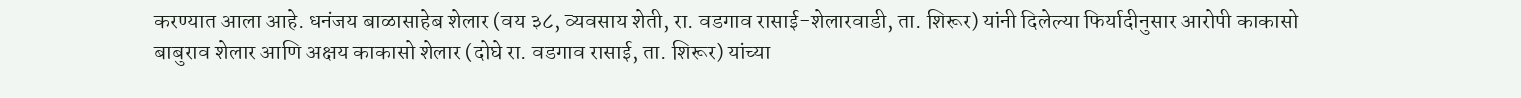करण्यात आला आहे. धनंजय बाळासाहेब शेलार (वय ३८, व्यवसाय शेती, रा. वडगाव रासाई-शेलारवाडी, ता. शिरूर) यांनी दिलेल्या फिर्यादीनुसार आरोपी काकासो बाबुराव शेलार आणि अक्षय काकासो शेलार (दोघे रा. वडगाव रासाई, ता. शिरूर) यांच्या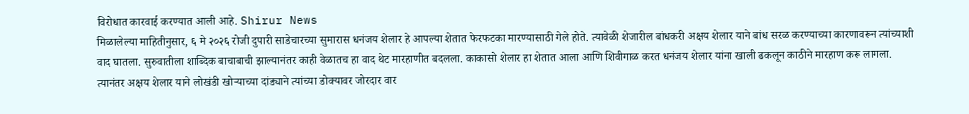विरोधात कारवाई करण्यात आली आहे. Shirur News
मिळालेल्या माहितीनुसार, ६ मे २०२६ रोजी दुपारी साडेचारच्या सुमारास धनंजय शेलार हे आपल्या शेतात फेरफटका मारण्यासाठी गेले होते. त्यावेळी शेजारील बांधकरी अक्षय शेलार याने बांध सरळ करण्याच्या कारणावरून त्यांच्याशी वाद घातला. सुरुवातीला शाब्दिक बाचाबाची झाल्यानंतर काही वेळातच हा वाद थेट मारहाणीत बदलला. काकासो शेलार हा शेतात आला आणि शिवीगाळ करत धनंजय शेलार यांना खाली ढकलून काठीने मारहाण करू लागला. त्यानंतर अक्षय शेलार याने लोखंडी खोऱ्याच्या दांड्याने त्यांच्या डोक्यावर जोरदार वार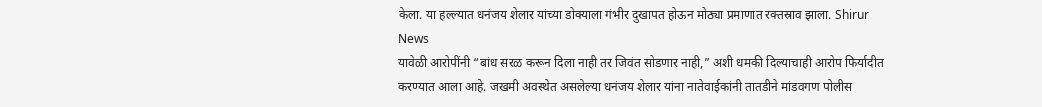केला. या हल्ल्यात धनंजय शेलार यांच्या डोक्याला गंभीर दुखापत होऊन मोठ्या प्रमाणात रक्तस्राव झाला. Shirur News
यावेळी आरोपींनी “बांध सरळ करून दिला नाही तर जिवंत सोडणार नाही,” अशी धमकी दिल्याचाही आरोप फिर्यादीत करण्यात आला आहे. जखमी अवस्थेत असलेल्या धनंजय शेलार यांना नातेवाईकांनी तातडीने मांडवगण पोलीस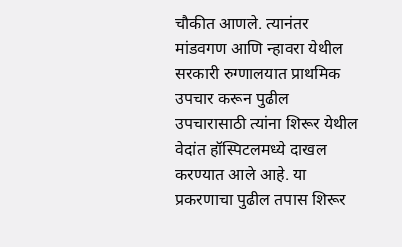चौकीत आणले. त्यानंतर मांडवगण आणि न्हावरा येथील सरकारी रुग्णालयात प्राथमिक उपचार करून पुढील उपचारासाठी त्यांना शिरूर येथील वेदांत हॉस्पिटलमध्ये दाखल करण्यात आले आहे. या प्रकरणाचा पुढील तपास शिरूर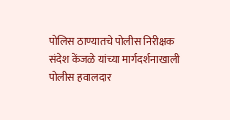पोलिस ठाण्यातचे पोलीस निरीक्षक संदेश केंजळे यांच्या मार्गदर्शनाखाली पोलीस हवालदार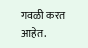गवळी करत आहेत.